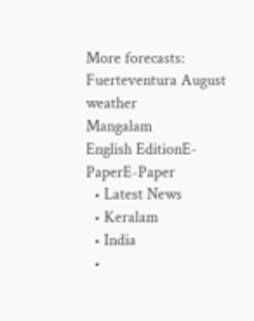More forecasts: Fuerteventura August weather
Mangalam
English EditionE-PaperE-Paper
  • Latest News
  • Keralam
  • India
  •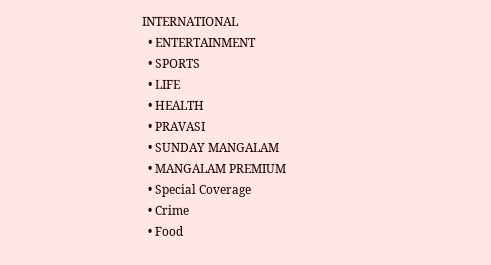INTERNATIONAL
  • ENTERTAINMENT
  • SPORTS
  • LIFE
  • HEALTH
  • PRAVASI
  • SUNDAY MANGALAM
  • MANGALAM PREMIUM
  • Special Coverage
  • Crime
  • Food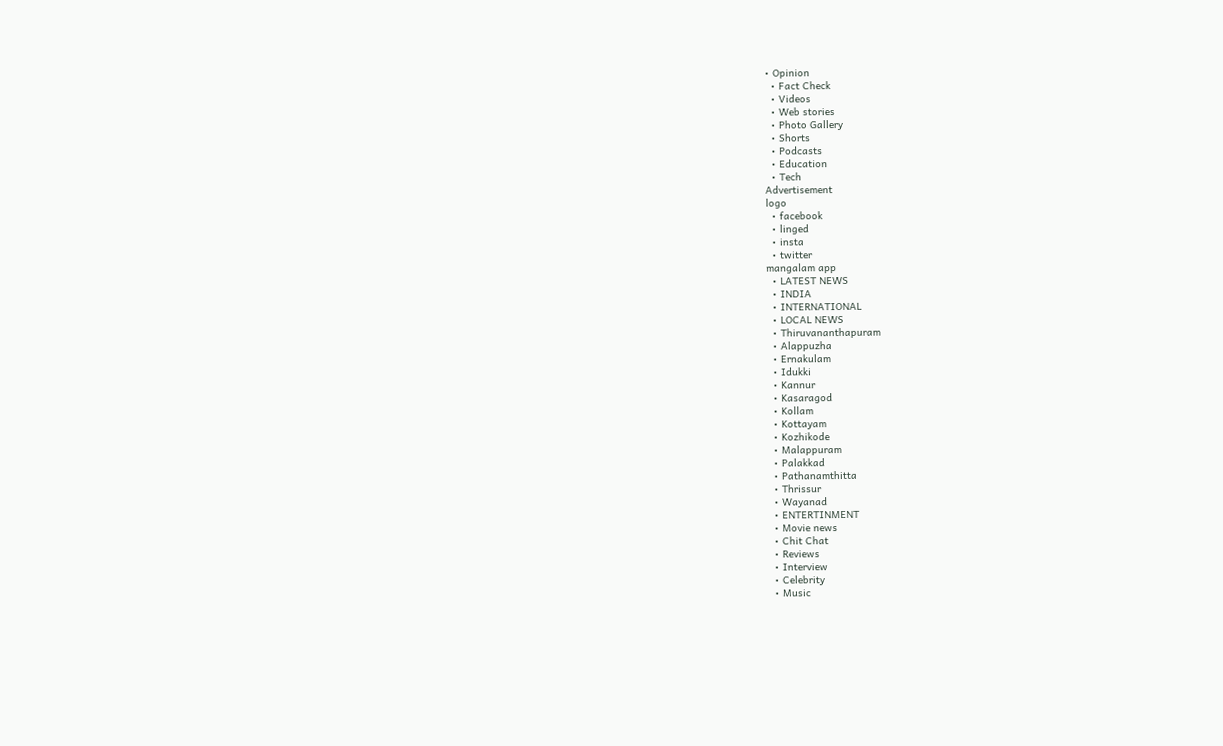• Opinion
  • Fact Check
  • Videos
  • Web stories
  • Photo Gallery
  • Shorts
  • Podcasts
  • Education
  • Tech
Advertisement
logo
  • facebook
  • linged
  • insta
  • twitter
mangalam app
  • LATEST NEWS
  • INDIA
  • INTERNATIONAL
  • LOCAL NEWS
  • Thiruvananthapuram
  • Alappuzha
  • Ernakulam
  • Idukki
  • Kannur
  • Kasaragod
  • Kollam
  • Kottayam
  • Kozhikode
  • Malappuram
  • Palakkad
  • Pathanamthitta
  • Thrissur
  • Wayanad
  • ENTERTINMENT
  • Movie news
  • Chit Chat
  • Reviews
  • Interview
  • Celebrity
  • Music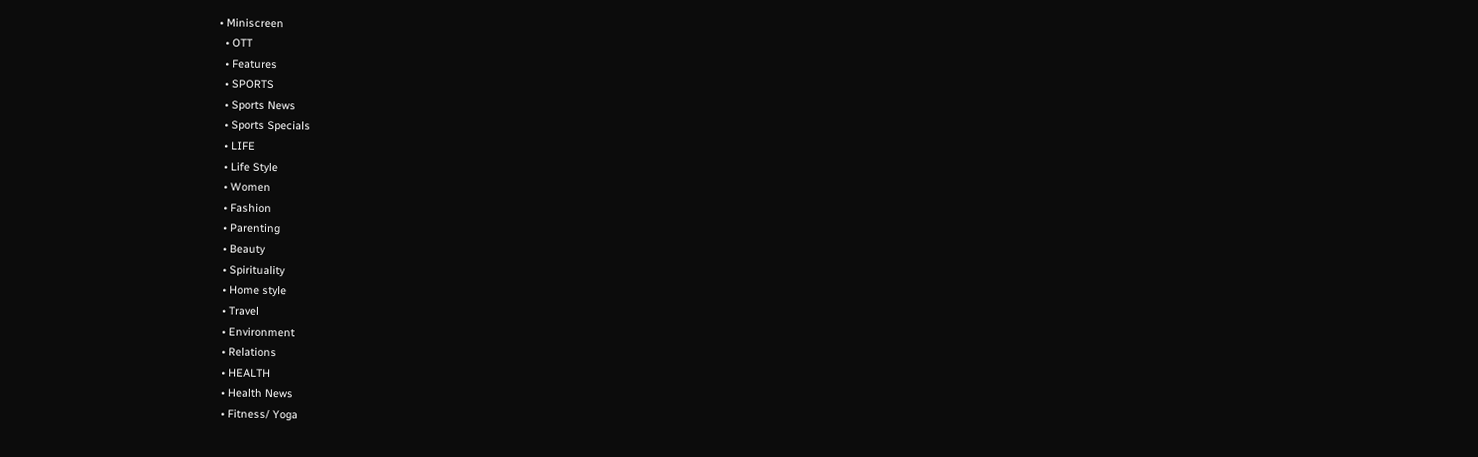• Miniscreen
  • OTT
  • Features
  • SPORTS
  • Sports News
  • Sports Specials
  • LIFE
  • Life Style
  • Women
  • Fashion
  • Parenting
  • Beauty
  • Spirituality
  • Home style
  • Travel
  • Environment
  • Relations
  • HEALTH
  • Health News
  • Fitness/ Yoga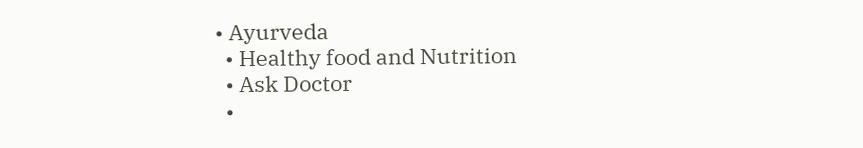• Ayurveda
  • Healthy food and Nutrition
  • Ask Doctor
  •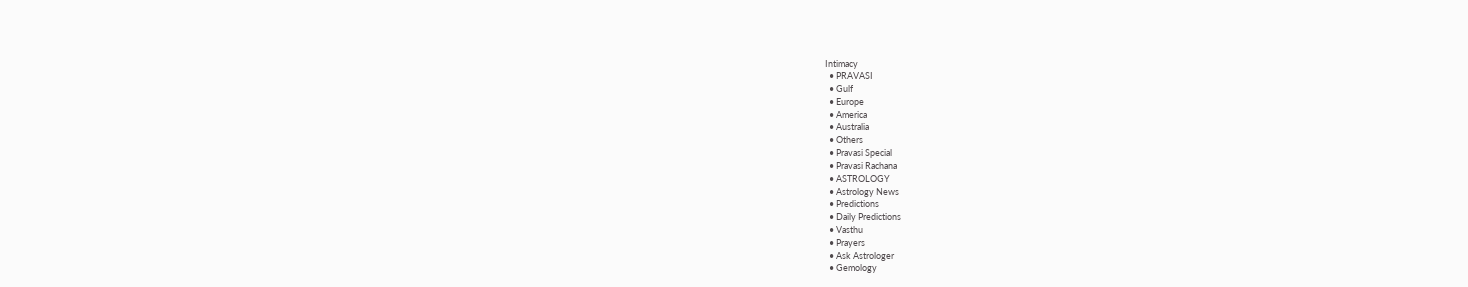Intimacy
  • PRAVASI
  • Gulf
  • Europe
  • America
  • Australia
  • Others
  • Pravasi Special
  • Pravasi Rachana
  • ASTROLOGY
  • Astrology News
  • Predictions
  • Daily Predictions
  • Vasthu
  • Prayers
  • Ask Astrologer
  • Gemology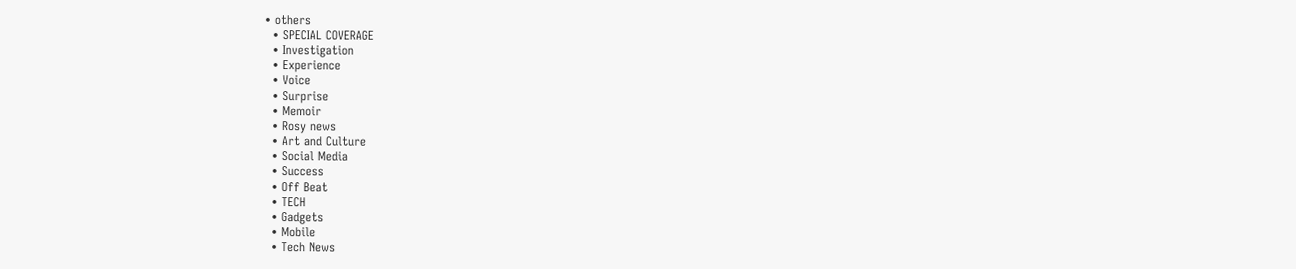• others
  • SPECIAL COVERAGE
  • Investigation
  • Experience
  • Voice
  • Surprise
  • Memoir
  • Rosy news
  • Art and Culture
  • Social Media
  • Success
  • Off Beat
  • TECH
  • Gadgets
  • Mobile
  • Tech News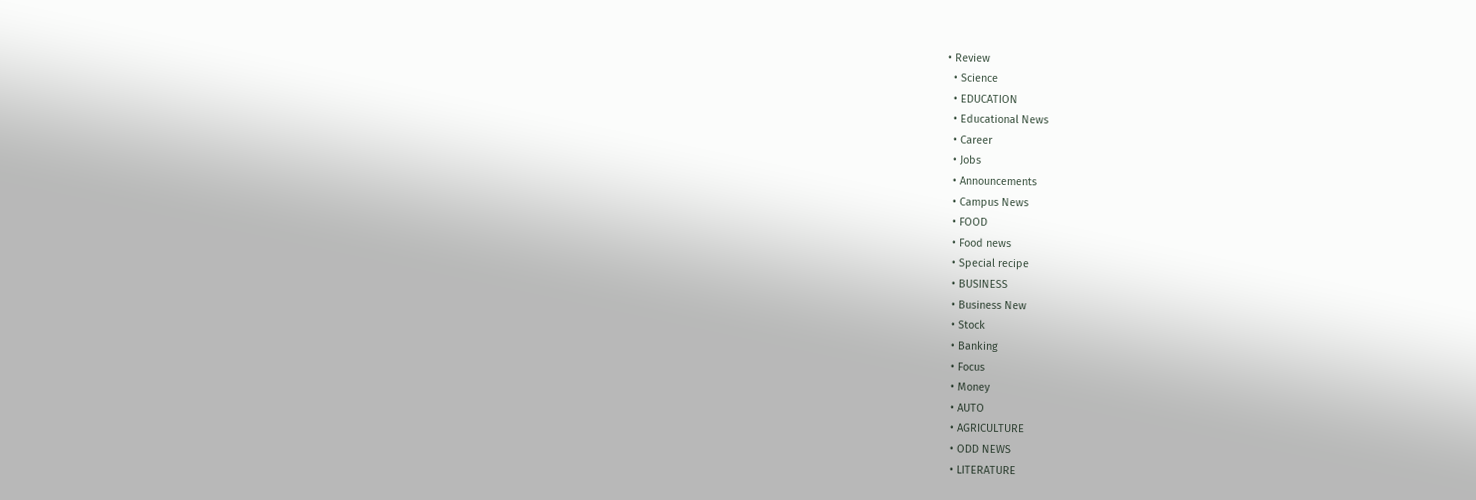• Review
  • Science
  • EDUCATION
  • Educational News
  • Career
  • Jobs
  • Announcements
  • Campus News
  • FOOD
  • Food news
  • Special recipe
  • BUSINESS
  • Business New
  • Stock
  • Banking
  • Focus
  • Money
  • AUTO
  • AGRICULTURE
  • ODD NEWS
  • LITERATURE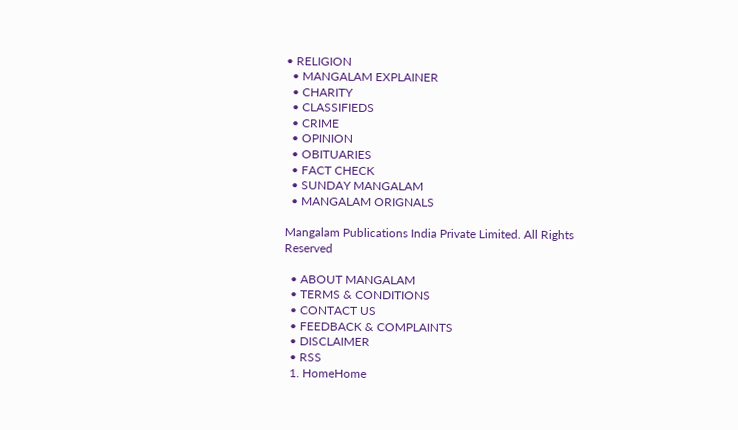• RELIGION
  • MANGALAM EXPLAINER
  • CHARITY
  • CLASSIFIEDS
  • CRIME
  • OPINION
  • OBITUARIES
  • FACT CHECK
  • SUNDAY MANGALAM
  • MANGALAM ORIGNALS

Mangalam Publications India Private Limited. All Rights Reserved

  • ABOUT MANGALAM
  • TERMS & CONDITIONS
  • CONTACT US
  • FEEDBACK & COMPLAINTS
  • DISCLAIMER
  • RSS
  1. HomeHome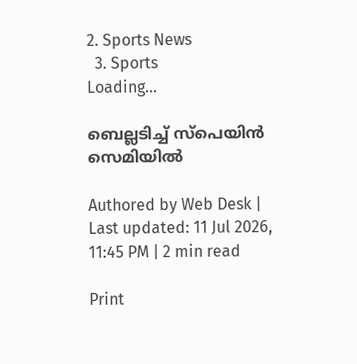2. Sports News
  3. Sports
Loading...

ബെല്ലടിച്ച്‌ സ്‌പെയിന്‍ സെമിയില്‍

Authored by Web Desk | Last updated: 11 Jul 2026, 11:45 PM | 2 min read

Print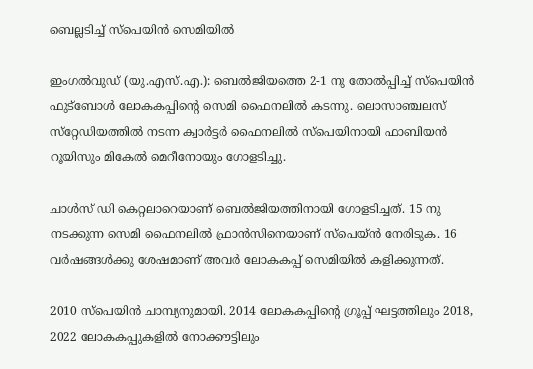ബെല്ലടിച്ച്‌ സ്‌പെയിന്‍ സെമിയില്‍

ഇംഗല്‍വുഡ്‌ (യു.എസ്‌.എ.): ബെല്‍ജിയത്തെ 2-1 നു തോല്‍പ്പിച്ച്‌ സ്‌പെയിന്‍ ഫുട്‌ബോള്‍ ലോകകപ്പിന്റെ സെമി ഫൈനലില്‍ കടന്നു. ലൊസാഞ്ചലസ്‌ സ്‌റ്റേഡിയത്തില്‍ നടന്ന ക്വാര്‍ട്ടര്‍ ഫൈനലില്‍ സ്‌പെയിനായി ഫാബിയന്‍ റൂയിസും മികേല്‍ മെറീനോയും ഗോളടിച്ചു.

ചാള്‍സ്‌ ഡി കെറ്റലാറെയാണ്‌ ബെല്‍ജിയത്തിനായി ഗോളടിച്ചത്‌. 15 നു നടക്കുന്ന സെമി ഫൈനലില്‍ ഫ്രാന്‍സിനെയാണ്‌ സ്‌പെയ്‌ന്‍ നേരിടുക. 16 വര്‍ഷങ്ങള്‍ക്കു ശേഷമാണ്‌ അവര്‍ ലോകകപ്പ്‌ സെമിയില്‍ കളിക്കുന്നത്‌.

2010 സ്‌പെയിന്‍ ചാമ്പ്യനുമായി. 2014 ലോകകപ്പിന്റെ ഗ്രൂപ്പ്‌ ഘട്ടത്തിലും 2018, 2022 ലോകകപ്പുകളില്‍ നോക്കൗട്ടിലും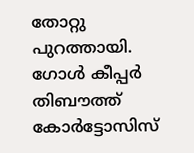തോറ്റു പുറത്തായി. ഗോള്‍ കീപ്പര്‍ തിബൗത്ത്‌ കോര്‍ട്ടോസിസ്‌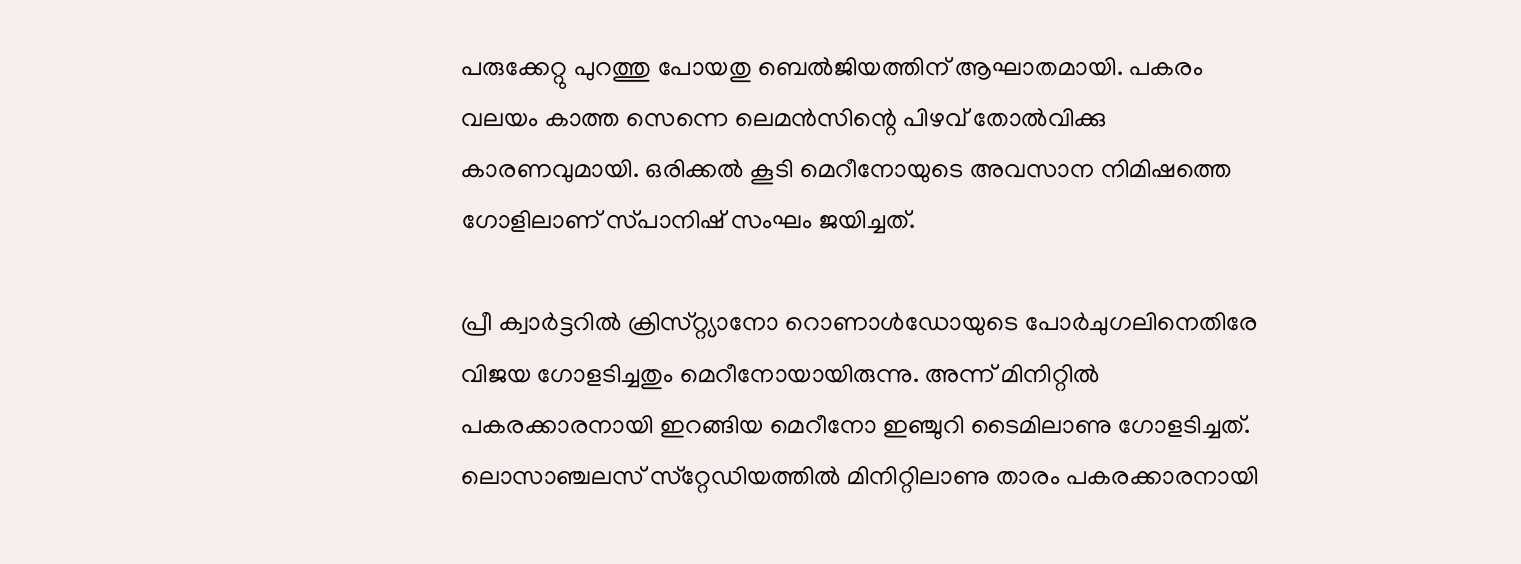പരുക്കേറ്റു പുറത്തു പോയതു ബെല്‍ജിയത്തിന്‌ ആഘാതമായി. പകരം വലയം കാത്ത സെന്നെ ലെമന്‍സിന്റെ പിഴവ്‌ തോല്‍വിക്കു കാരണവുമായി. ഒരിക്കല്‍ കൂടി മെറീനോയുടെ അവസാന നിമിഷത്തെ ഗോളിലാണ്‌ സ്‌പാനിഷ്‌ സംഘം ജയിച്ചത്‌.

പ്രീ ക്വാര്‍ട്ടറില്‍ ക്രിസ്‌റ്റ്യാനോ റൊണാള്‍ഡോയുടെ പോര്‍ചുഗലിനെതിരേ വിജയ ഗോളടിച്ചതും മെറീനോയായിരുന്നു. അന്ന്‌ മിനിറ്റില്‍ പകരക്കാരനായി ഇറങ്ങിയ മെറീനോ ഇഞ്ചുറി ടൈമിലാണു ഗോളടിച്ചത്‌. ലൊസാഞ്ചലസ്‌ സ്‌റ്റേഡിയത്തില്‍ മിനിറ്റിലാണു താരം പകരക്കാരനായി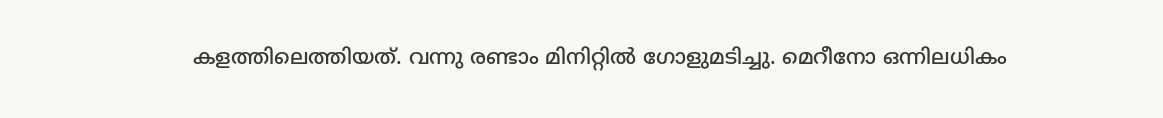കളത്തിലെത്തിയത്‌. വന്നു രണ്ടാം മിനിറ്റില്‍ ഗോളുമടിച്ചു. മെറീനോ ഒന്നിലധികം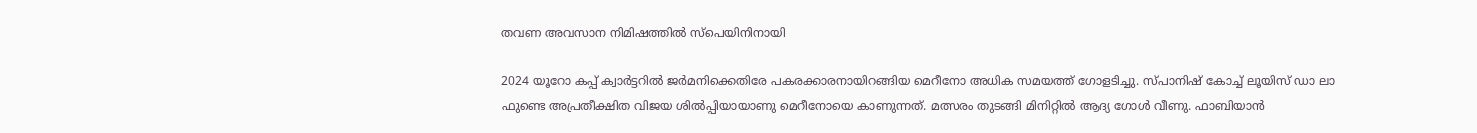തവണ അവസാന നിമിഷത്തില്‍ സ്‌പെയിനിനായി

2024 യൂറോ കപ്പ്‌ ക്വാര്‍ട്ടറില്‍ ജര്‍മനിക്കെതിരേ പകരക്കാരനായിറങ്ങിയ മെറീനോ അധിക സമയത്ത്‌ ഗോളടിച്ചു. സ്‌പാനിഷ്‌ കോച്ച്‌ ലൂയിസ്‌ ഡാ ലാ ഫുണ്ടെ അപ്രതീക്ഷിത വിജയ ശില്‍പ്പിയായാണു മെറീനോയെ കാണുന്നത്‌. മത്സരം തുടങ്ങി മിനിറ്റില്‍ ആദ്യ ഗോള്‍ വീണു. ഫാബിയാന്‍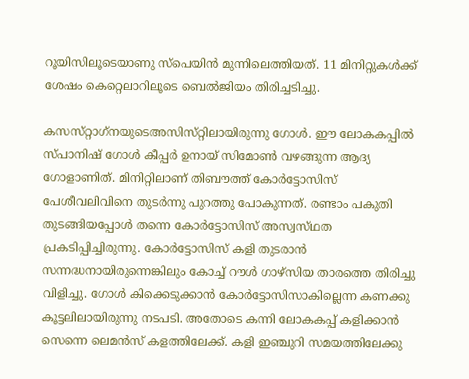റൂയിസിലൂടെയാണു സ്‌പെയിന്‍ മുന്നിലെത്തിയത്‌. 11 മിനിറ്റുകള്‍ക്ക്‌ ശേഷം കെറ്റെലാറിലൂടെ ബെല്‍ജിയം തിരിച്ചടിച്ചു.

കസസ്‌റ്റാഗ്‌നയുടെഅസിസ്‌റ്റിലായിരുന്നു ഗോള്‍. ഈ ലോകകപ്പില്‍ സ്‌പാനിഷ്‌ ഗോള്‍ കീപ്പര്‍ ഉനായ്‌ സിമോണ്‍ വഴങ്ങുന്ന ആദ്യ ഗോളാണിത്‌. മിനിറ്റിലാണ്‌ തിബൗത്ത്‌ കോര്‍ട്ടോസിസ്‌ പേശീവലിവിനെ തുടര്‍ന്നു പുറത്തു പോകുന്നത്‌. രണ്ടാം പകുതി തുടങ്ങിയപ്പോള്‍ തന്നെ കോര്‍ട്ടോസിസ്‌ അസ്വസ്‌ഥത പ്രകടിപ്പിച്ചിരുന്നു. കോര്‍ട്ടോസിസ്‌ കളി തുടരാന്‍ സന്നദ്ധനായിരുന്നെങ്കിലും കോച്ച്‌ റൗള്‍ ഗാഴ്‌സിയ താരത്തെ തിരിച്ചു വിളിച്ചു. ഗോള്‍ കിക്കെടുക്കാന്‍ കോര്‍ട്ടോസിസാകില്ലെന്ന കണക്കു കൂട്ടലിലായിരുന്നു നടപടി. അതോടെ കന്നി ലോകകപ്പ്‌ കളിക്കാന്‍ സെന്നെ ലെമന്‍സ്‌ കളത്തിലേക്ക്‌. കളി ഇഞ്ചുറി സമയത്തിലേക്കു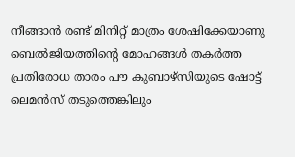നീങ്ങാന്‍ രണ്ട്‌ മിനിറ്റ്‌ മാത്രം ശേഷിക്കേയാണു ബെല്‍ജിയത്തിന്റെ മോഹങ്ങള്‍ തകര്‍ത്ത പ്രതിരോധ താരം പൗ കുബാഴ്‌സിയുടെ ഷോട്ട്‌ ലെമന്‍സ്‌ തടുത്തെങ്കിലും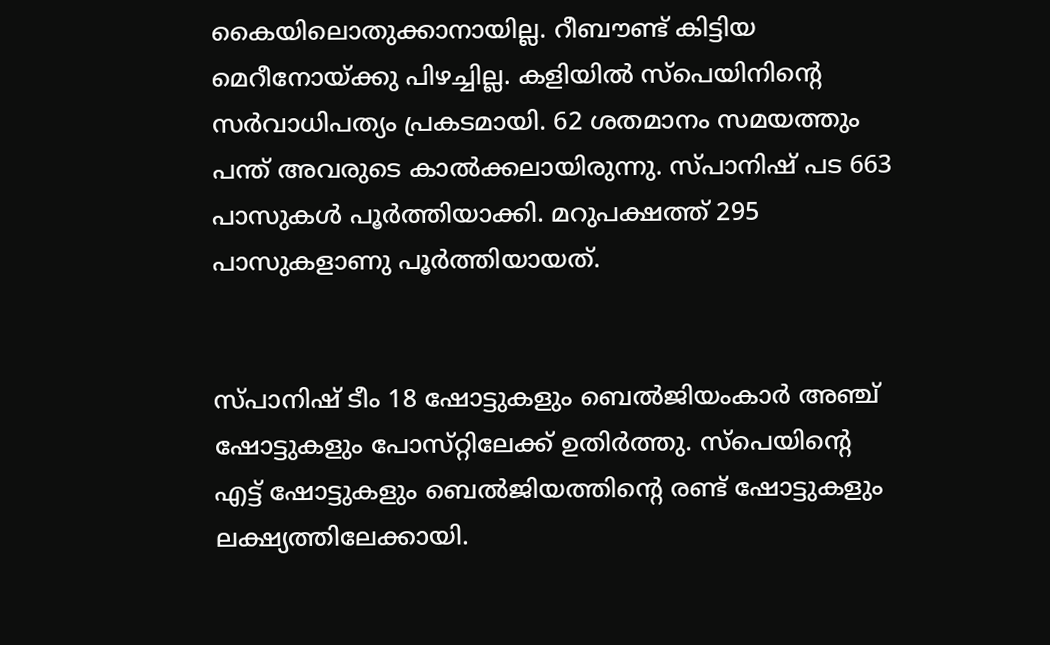കൈയിലൊതുക്കാനായില്ല. റീബൗണ്ട്‌ കിട്ടിയ മെറീനോയ്‌ക്കു പിഴച്ചില്ല. കളിയില്‍ സ്‌പെയിനിന്റെ സര്‍വാധിപത്യം പ്രകടമായി. 62 ശതമാനം സമയത്തും പന്ത്‌ അവരുടെ കാല്‍ക്കലായിരുന്നു. സ്‌പാനിഷ്‌ പട 663 പാസുകള്‍ പൂര്‍ത്തിയാക്കി. മറുപക്ഷത്ത്‌ 295 പാസുകളാണു പൂര്‍ത്തിയായത്‌.


സ്‌പാനിഷ്‌ ടീം 18 ഷോട്ടുകളും ബെല്‍ജിയംകാര്‍ അഞ്ച്‌ ഷോട്ടുകളും പോസ്‌റ്റിലേക്ക്‌ ഉതിര്‍ത്തു. സ്‌പെയിന്റെ എട്ട്‌ ഷോട്ടുകളും ബെല്‍ജിയത്തിന്റെ രണ്ട്‌ ഷോട്ടുകളും ലക്ഷ്യത്തിലേക്കായി.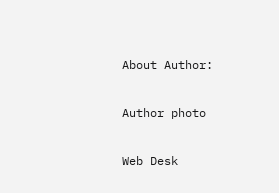About Author:

Author photo

Web Desk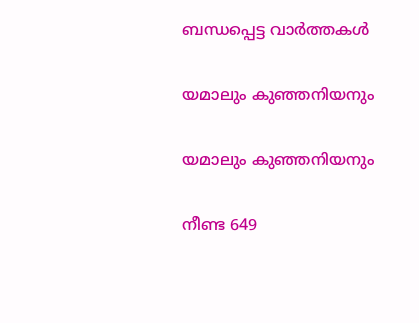ബന്ധപ്പെട്ട വാർത്തകൾ

യമാലും കുഞ്ഞനിയനും

യമാലും കുഞ്ഞനിയനും

നീണ്ട 649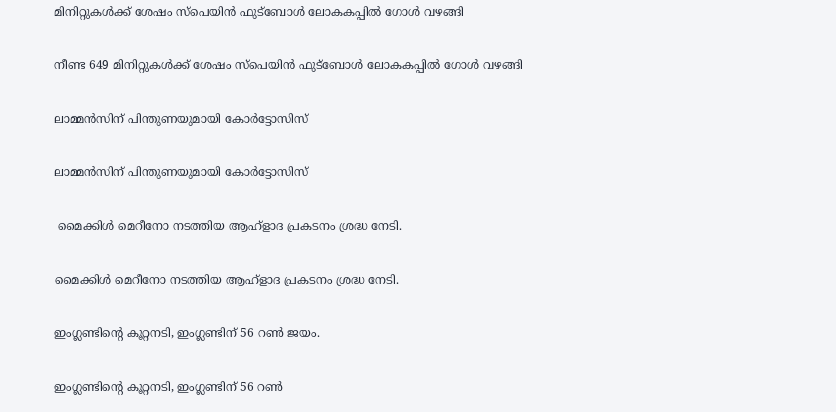മിനിറ്റുകള്‍ക്ക്‌ ശേഷം സ്‌പെയിന്‍ ഫുട്‌ബോള്‍ ലോകകപ്പില്‍ ഗോള്‍ വഴങ്ങി

നീണ്ട 649 മിനിറ്റുകള്‍ക്ക്‌ ശേഷം സ്‌പെയിന്‍ ഫുട്‌ബോള്‍ ലോകകപ്പില്‍ ഗോള്‍ വഴങ്ങി

ലാമ്മന്‍സിന്‌ പിന്തുണയുമായി കോര്‍ട്ടോസിസ്‌

ലാമ്മന്‍സിന്‌ പിന്തുണയുമായി കോര്‍ട്ടോസിസ്‌

 മൈക്കിള്‍ മെറീനോ നടത്തിയ ആഹ്‌ളാദ പ്രകടനം ശ്രദ്ധ നേടി.

മൈക്കിള്‍ മെറീനോ നടത്തിയ ആഹ്‌ളാദ പ്രകടനം ശ്രദ്ധ നേടി.

ഇംഗ്ലണ്ടിന്റെ കൂറ്റനടി, ഇംഗ്ലണ്ടിന്‌ 56 റണ്‍ ജയം.

ഇംഗ്ലണ്ടിന്റെ കൂറ്റനടി, ഇംഗ്ലണ്ടിന്‌ 56 റണ്‍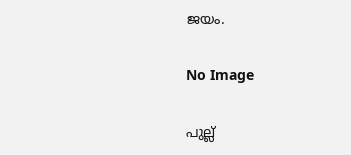ജയം.

No Image

പുല്ല്‌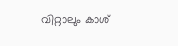വിറ്റാലും കാശ്‌